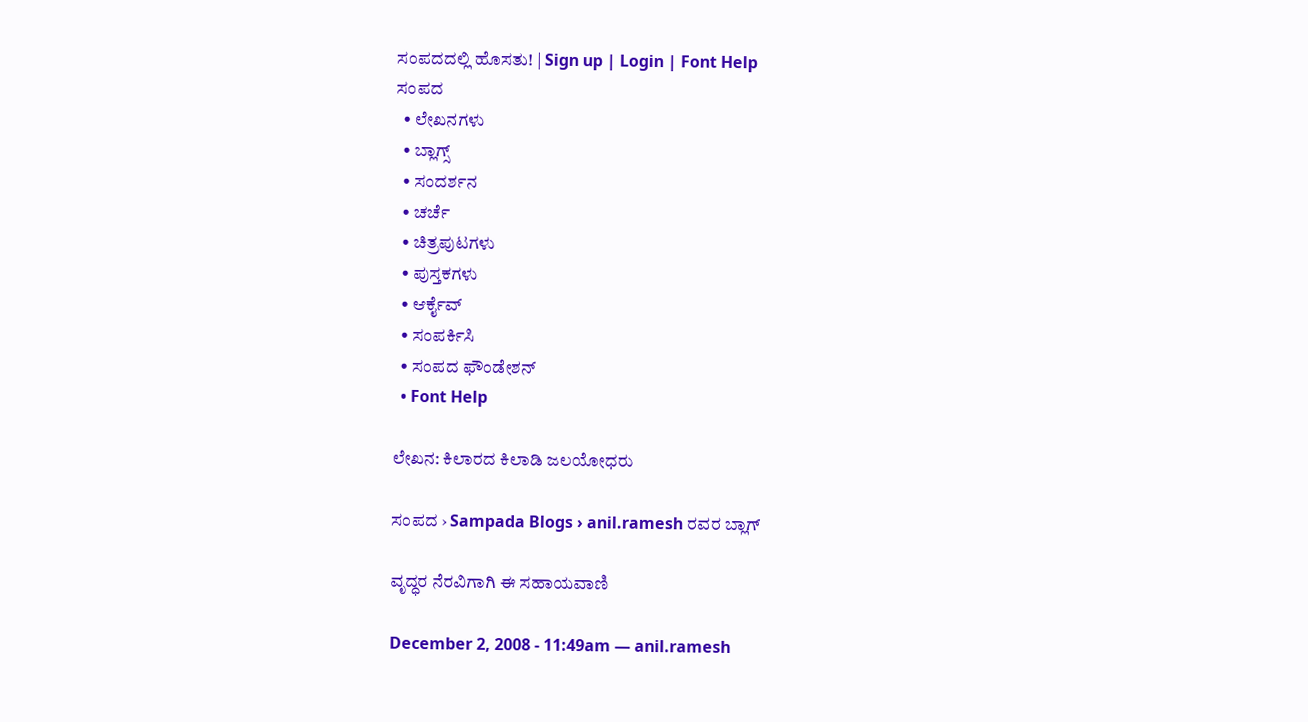ಸಂಪದದಲ್ಲಿ ಹೊಸತು! | Sign up | Login | Font Help
ಸಂಪದ
  • ಲೇಖನಗಳು
  • ಬ್ಲಾಗ್ಸ್
  • ಸಂದರ್ಶನ
  • ಚರ್ಚೆ
  • ಚಿತ್ರಪುಟಗಳು
  • ಪುಸ್ತಕಗಳು
  • ಆರ್ಕೈವ್
  • ಸಂಪರ್ಕಿಸಿ
  • ಸಂಪದ ಫೌಂಡೇಶನ್
  • Font Help

ಲೇಖನ: ಕಿಲಾರದ ಕಿಲಾಡಿ ಜಲಯೋಧರು

ಸಂಪದ › Sampada Blogs › anil.ramesh ರವರ ಬ್ಲಾಗ್

ವೃದ್ಧರ ನೆರವಿಗಾಗಿ ಈ ಸಹಾಯವಾಣಿ

December 2, 2008 - 11:49am — anil.ramesh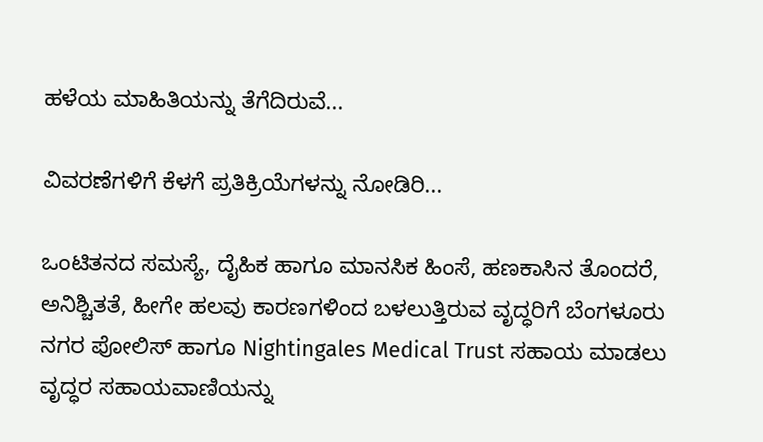ಹಳೆಯ ಮಾಹಿತಿಯನ್ನು ತೆಗೆದಿರುವೆ...

ವಿವರಣೆಗಳಿಗೆ ಕೆಳಗೆ ಪ್ರತಿಕ್ರಿಯೆಗಳನ್ನು ನೋಡಿರಿ...

ಒಂಟಿತನದ ಸಮಸ್ಯೆ, ದೈಹಿಕ ಹಾಗೂ ಮಾನಸಿಕ ಹಿಂಸೆ, ಹಣಕಾಸಿನ ತೊಂದರೆ, ಅನಿಶ್ಚಿತತೆ, ಹೀಗೇ ಹಲವು ಕಾರಣಗಳಿಂದ ಬಳಲುತ್ತಿರುವ ವೃದ್ಧರಿಗೆ ಬೆಂಗಳೂರು ನಗರ ಪೋಲಿಸ್ ಹಾಗೂ Nightingales Medical Trust ಸಹಾಯ ಮಾಡಲು ವೃದ್ಧರ ಸಹಾಯವಾಣಿಯನ್ನು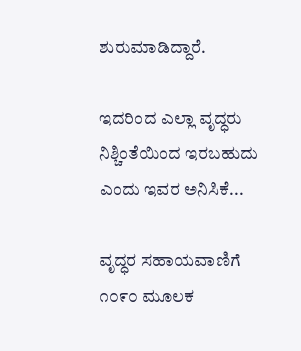ಶುರುಮಾಡಿದ್ದಾರೆ.

ಇದರಿಂದ ಎಲ್ಲಾ ವೃದ್ಧರು ನಿಶ್ಚಿಂತೆಯಿಂದ ಇರಬಹುದು ಎಂದು ಇವರ ಅನಿಸಿಕೆ...

ವೃದ್ಧರ ಸಹಾಯವಾಣಿಗೆ ೧೦೯೦ ಮೂಲಕ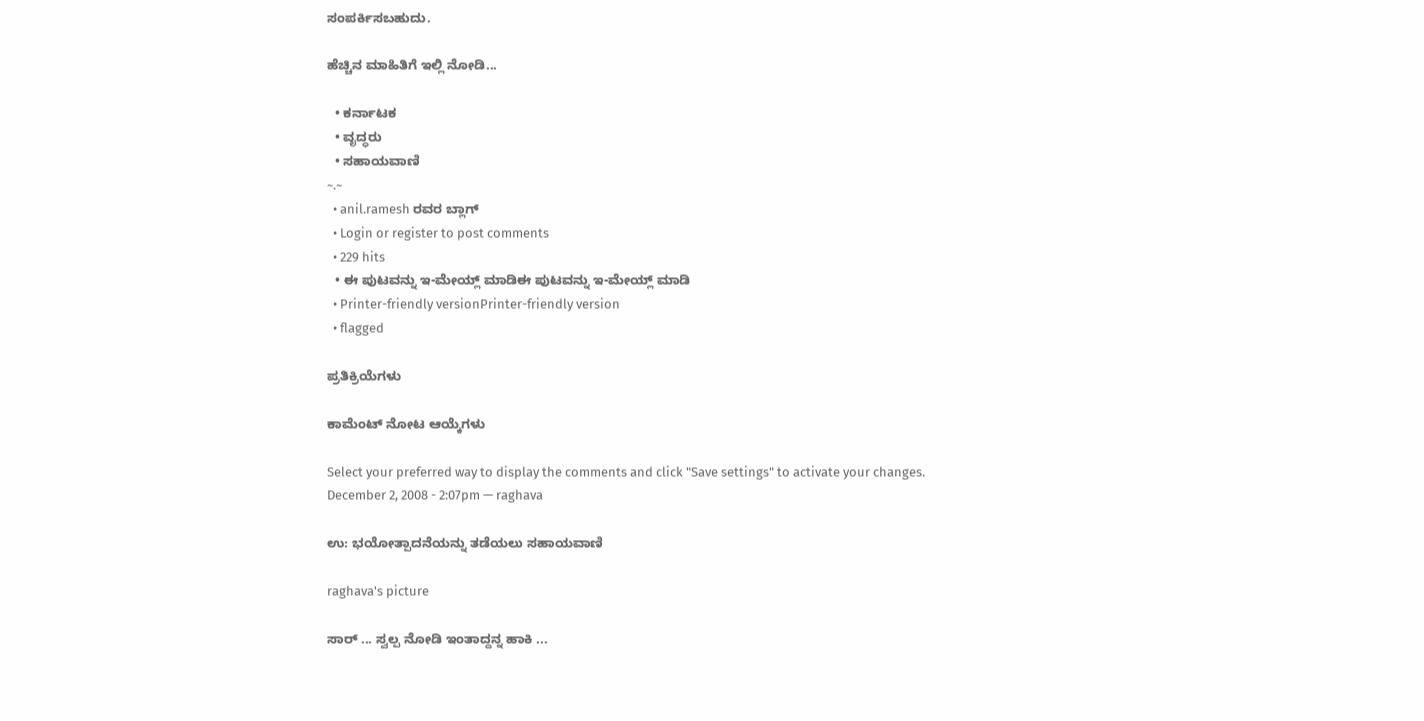ಸಂಪರ್ಕಿಸಬಹುದು.

ಹೆಚ್ಚಿನ ಮಾಹಿತಿಗೆ ಇಲ್ಲಿ ನೋಡಿ...

  • ಕರ್ನಾಟಕ
  • ವೃದ್ಧರು
  • ಸಹಾಯವಾಣಿ
~.~
  • anil.ramesh ರವರ ಬ್ಲಾಗ್
  • Login or register to post comments
  • 229 hits
  • ಈ ಪುಟವನ್ನು ಇ-ಮೇಯ್ಲ್ ಮಾಡಿಈ ಪುಟವನ್ನು ಇ-ಮೇಯ್ಲ್ ಮಾಡಿ
  • Printer-friendly versionPrinter-friendly version
  • flagged

ಪ್ರತಿಕ್ರಿಯೆಗಳು

ಕಾಮೆಂಟ್ ನೋಟ ಆಯ್ಕೆಗಳು

Select your preferred way to display the comments and click "Save settings" to activate your changes.
December 2, 2008 - 2:07pm — raghava

ಉ: ಭಯೋತ್ಪಾದನೆಯನ್ನು ತಡೆಯಲು ಸಹಾಯವಾಣಿ

raghava's picture

ಸಾರ್ ... ಸ್ವಲ್ಪ ನೋಡಿ ಇಂತಾದ್ದನ್ನ ಹಾಕಿ ...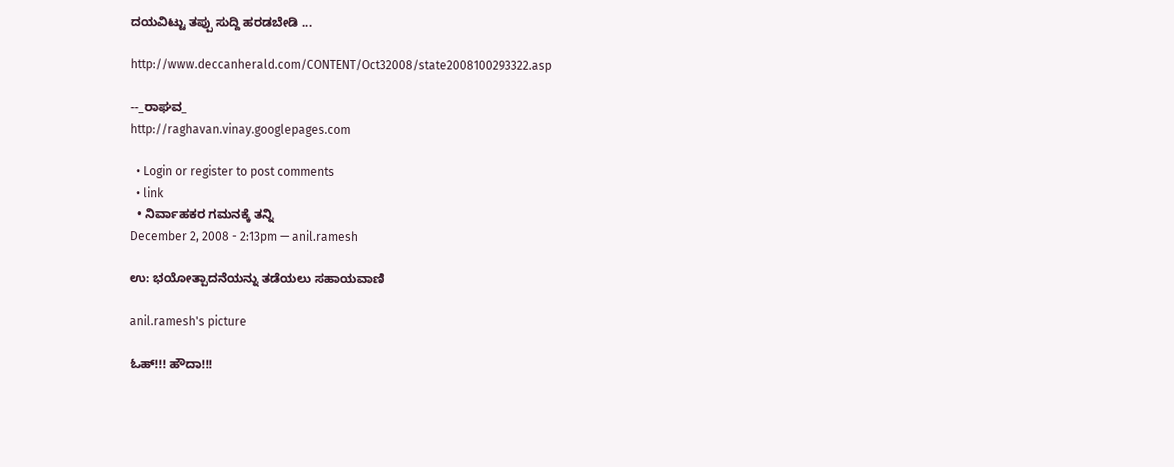ದಯವಿಟ್ಟು ತಪ್ಪು ಸುದ್ದಿ ಹರಡಬೇಡಿ ...

http://www.deccanherald.com/CONTENT/Oct32008/state2008100293322.asp

--_ರಾಘವ_
http://raghavan.vinay.googlepages.com

  • Login or register to post comments
  • link
  • ನಿರ್ವಾಹಕರ ಗಮನಕ್ಕೆ ತನ್ನಿ
December 2, 2008 - 2:13pm — anil.ramesh

ಉ: ಭಯೋತ್ಪಾದನೆಯನ್ನು ತಡೆಯಲು ಸಹಾಯವಾಣಿ

anil.ramesh's picture

ಓಹ್!!! ಹೌದಾ!!!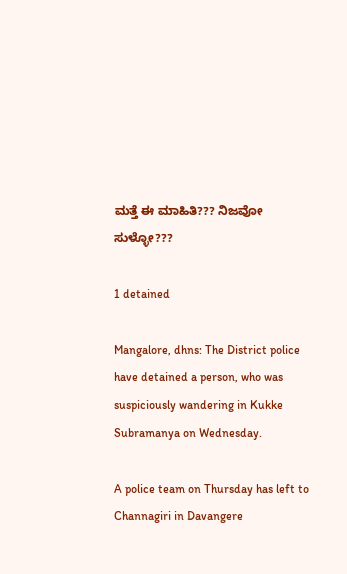ಮತ್ತೆ ಈ ಮಾಹಿತಿ??? ನಿಜವೋ ಸುಳ್ಳೋ???

1 detained

Mangalore, dhns: The District police have detained a person, who was suspiciously wandering in Kukke Subramanya on Wednesday.

A police team on Thursday has left to Channagiri in Davangere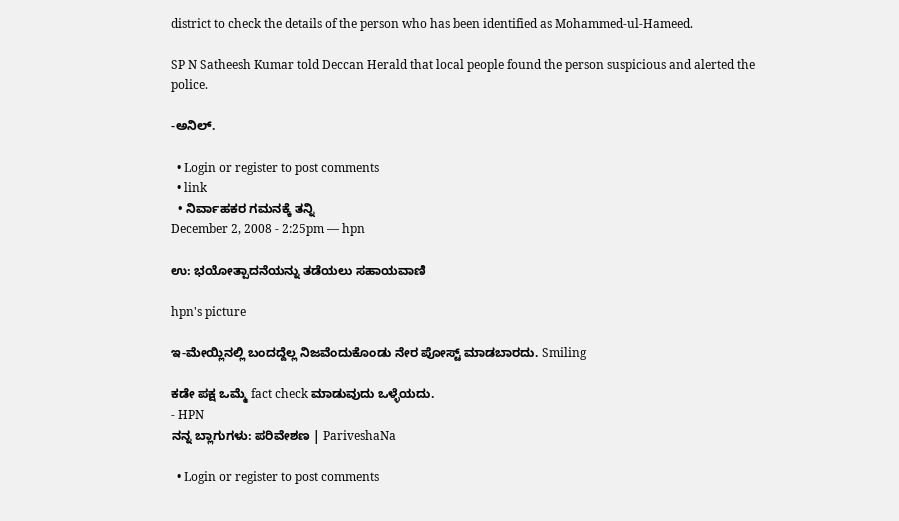district to check the details of the person who has been identified as Mohammed-ul-Hameed.

SP N Satheesh Kumar told Deccan Herald that local people found the person suspicious and alerted the police.

-ಅನಿಲ್.

  • Login or register to post comments
  • link
  • ನಿರ್ವಾಹಕರ ಗಮನಕ್ಕೆ ತನ್ನಿ
December 2, 2008 - 2:25pm — hpn

ಉ: ಭಯೋತ್ಪಾದನೆಯನ್ನು ತಡೆಯಲು ಸಹಾಯವಾಣಿ

hpn's picture

ಇ-ಮೇಯ್ಲಿನಲ್ಲಿ ಬಂದದ್ದೆಲ್ಲ ನಿಜವೆಂದುಕೊಂಡು ನೇರ ಪೋಸ್ಟ್ ಮಾಡಬಾರದು. Smiling

ಕಡೇ ಪಕ್ಷ ಒಮ್ಮೆ fact check ಮಾಡುವುದು ಒಳ್ಳೆಯದು.
- HPN
ನನ್ನ ಬ್ಲಾಗುಗಳು: ಪರಿವೇಶಣ | PariveshaNa

  • Login or register to post comments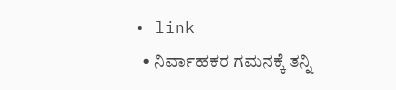• link
  • ನಿರ್ವಾಹಕರ ಗಮನಕ್ಕೆ ತನ್ನಿ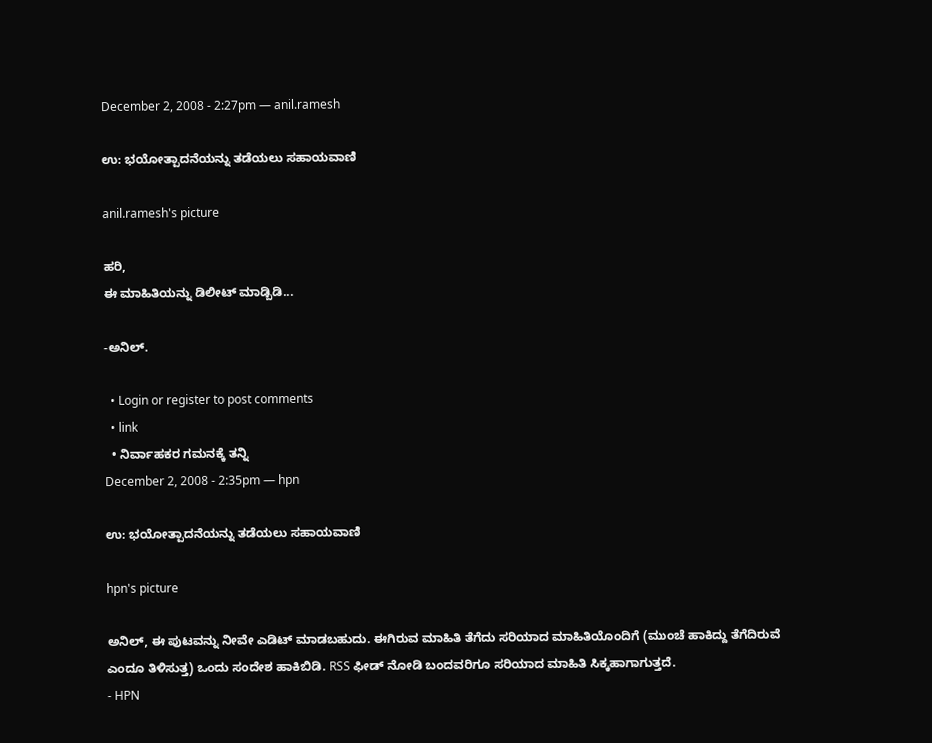December 2, 2008 - 2:27pm — anil.ramesh

ಉ: ಭಯೋತ್ಪಾದನೆಯನ್ನು ತಡೆಯಲು ಸಹಾಯವಾಣಿ

anil.ramesh's picture

ಹರಿ,
ಈ ಮಾಹಿತಿಯನ್ನು ಡಿಲೀಟ್ ಮಾಡ್ಬಿಡಿ...

-ಅನಿಲ್.

  • Login or register to post comments
  • link
  • ನಿರ್ವಾಹಕರ ಗಮನಕ್ಕೆ ತನ್ನಿ
December 2, 2008 - 2:35pm — hpn

ಉ: ಭಯೋತ್ಪಾದನೆಯನ್ನು ತಡೆಯಲು ಸಹಾಯವಾಣಿ

hpn's picture

ಅನಿಲ್, ಈ ಪುಟವನ್ನು ನೀವೇ ಎಡಿಟ್ ಮಾಡಬಹುದು. ಈಗಿರುವ ಮಾಹಿತಿ ತೆಗೆದು ಸರಿಯಾದ ಮಾಹಿತಿಯೊಂದಿಗೆ (ಮುಂಚೆ ಹಾಕಿದ್ದು ತೆಗೆದಿರುವೆ ಎಂದೂ ತಿಳಿಸುತ್ತ) ಒಂದು ಸಂದೇಶ ಹಾಕಿಬಿಡಿ. RSS ಫೀಡ್ ನೋಡಿ ಬಂದವರಿಗೂ ಸರಿಯಾದ ಮಾಹಿತಿ ಸಿಕ್ಕಹಾಗಾಗುತ್ತದೆ.
- HPN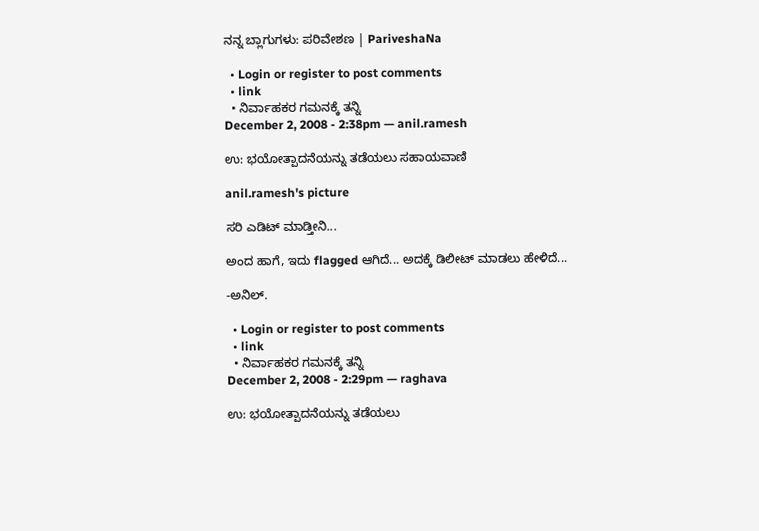ನನ್ನ ಬ್ಲಾಗುಗಳು: ಪರಿವೇಶಣ | PariveshaNa

  • Login or register to post comments
  • link
  • ನಿರ್ವಾಹಕರ ಗಮನಕ್ಕೆ ತನ್ನಿ
December 2, 2008 - 2:38pm — anil.ramesh

ಉ: ಭಯೋತ್ಪಾದನೆಯನ್ನು ತಡೆಯಲು ಸಹಾಯವಾಣಿ

anil.ramesh's picture

ಸರಿ ಎಡಿಟ್ ಮಾಡ್ತೀನಿ...

ಅಂದ ಹಾಗೆ, ಇದು flagged ಆಗಿದೆ... ಅದಕ್ಕೆ ಡಿಲೀಟ್ ಮಾಡಲು ಹೇಳಿದೆ...

-ಅನಿಲ್.

  • Login or register to post comments
  • link
  • ನಿರ್ವಾಹಕರ ಗಮನಕ್ಕೆ ತನ್ನಿ
December 2, 2008 - 2:29pm — raghava

ಉ: ಭಯೋತ್ಪಾದನೆಯನ್ನು ತಡೆಯಲು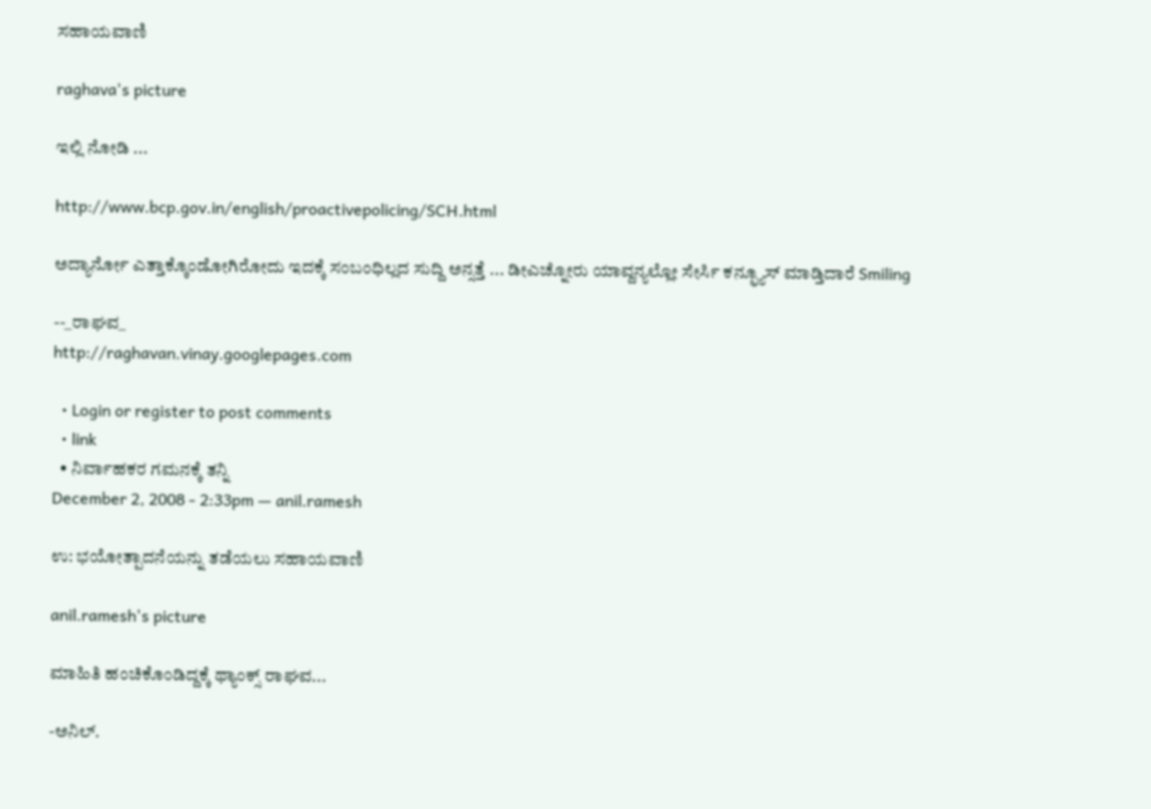ಸಹಾಯವಾಣಿ

raghava's picture

ಇಲ್ಲಿ ನೋಡಿ ...

http://www.bcp.gov.in/english/proactivepolicing/SCH.html

ಅದ್ಯಾರ್ನೋ ಎತ್ತಾಕ್ಕೊಂಡೋಗಿರೋದು ಇದಕ್ಕೆ ಸಂಬಂಧಿಲ್ಲದ ಸುದ್ದಿ ಅನ್ಸತ್ತೆ ... ಡೀಎಚ್ನೋರು ಯಾವ್ದನ್ಯಲ್ಲೋ ಸೇರ್ಸಿ ಕನ್ಫ್ಯೂಸ್ ಮಾಡ್ತಿದಾರೆ Smiling

--_ರಾಘವ_
http://raghavan.vinay.googlepages.com

  • Login or register to post comments
  • link
  • ನಿರ್ವಾಹಕರ ಗಮನಕ್ಕೆ ತನ್ನಿ
December 2, 2008 - 2:33pm — anil.ramesh

ಉ: ಭಯೋತ್ಪಾದನೆಯನ್ನು ತಡೆಯಲು ಸಹಾಯವಾಣಿ

anil.ramesh's picture

ಮಾಹಿತಿ ಹಂಚಿಕೊಂಡಿದ್ದಕ್ಕೆ ಥ್ಯಾಂಕ್ಸ್ ರಾಘವ...

-ಅನಿಲ್.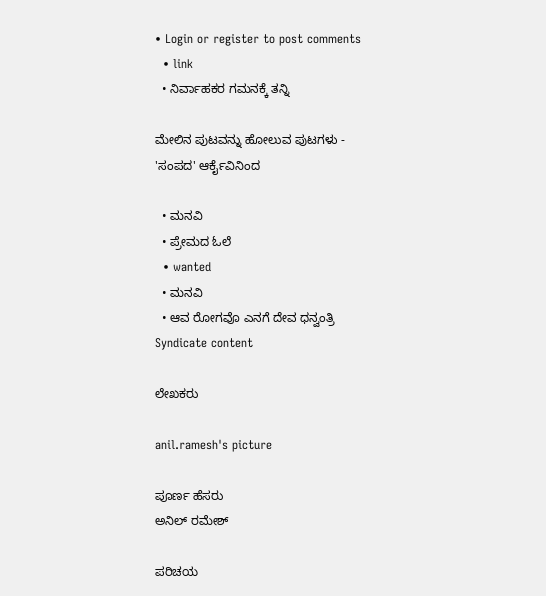• Login or register to post comments
  • link
  • ನಿರ್ವಾಹಕರ ಗಮನಕ್ಕೆ ತನ್ನಿ

ಮೇಲಿನ ಪುಟವನ್ನು ಹೋಲುವ ಪುಟಗಳು - 'ಸಂಪದ' ಆರ್ಕೈವಿನಿಂದ

  • ಮನವಿ
  • ಪ್ರೇಮದ ಓಲೆ
  • wanted
  • ಮನವಿ
  • ಆವ ರೋಗವೊ ಎನಗೆ ದೇವ ಧನ್ವಂತ್ರಿ
Syndicate content

ಲೇಖಕರು

anil.ramesh's picture

ಪೂರ್ಣ ಹೆಸರು
ಅನಿಲ್ ರಮೇಶ್

ಪರಿಚಯ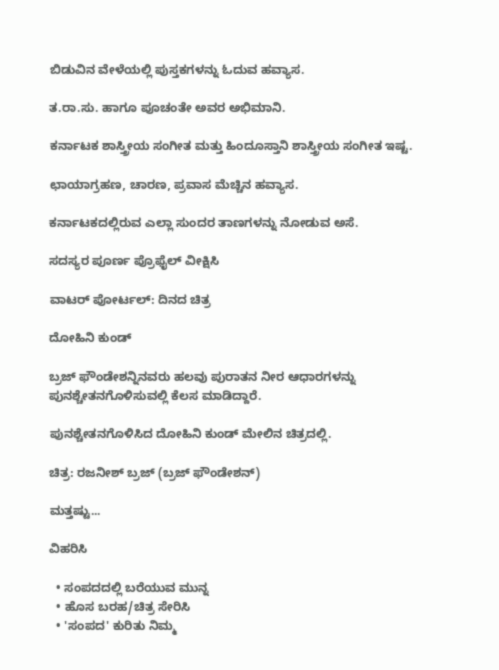ಬಿಡುವಿನ ವೇಳೆಯಲ್ಲಿ ಪುಸ್ತಕಗಳನ್ನು ಓದುವ ಹವ್ಯಾಸ.

ತ.ರಾ.ಸು. ಹಾಗೂ ಪೂಚಂತೇ ಅವರ ಅಭಿಮಾನಿ.

ಕರ್ನಾಟಕ ಶಾಸ್ತ್ರೀಯ ಸಂಗೀತ ಮತ್ತು ಹಿಂದೂಸ್ತಾನಿ ಶಾಸ್ತ್ರೀಯ ಸಂಗೀತ ಇಷ್ಟ.

ಛಾಯಾಗ್ರಹಣ, ಚಾರಣ, ಪ್ರವಾಸ ಮೆಚ್ಚಿನ ಹವ್ಯಾಸ.

ಕರ್ನಾಟಕದಲ್ಲಿರುವ ಎಲ್ಲಾ ಸುಂದರ ತಾಣಗಳನ್ನು ನೋಡುವ ಅಸೆ.

ಸದಸ್ಯರ ಪೂರ್ಣ ಪ್ರೊಫೈಲ್ ವೀಕ್ಷಿಸಿ

ವಾಟರ್ ಪೋರ್ಟಲ್: ದಿನದ ಚಿತ್ರ

ದೋಹಿನಿ ಕುಂಡ್

ಬ್ರಜ್ ಫೌಂಡೇಶನ್ನಿನವರು ಹಲವು ಪುರಾತನ ನೀರ ಆಧಾರಗಳನ್ನು ಪುನಶ್ಚೇತನಗೊಳಿಸುವಲ್ಲಿ ಕೆಲಸ ಮಾಡಿದ್ದಾರೆ.

ಪುನಶ್ಚೇತನಗೊಳಿಸಿದ ದೋಹಿನಿ ಕುಂಡ್ ಮೇಲಿನ ಚಿತ್ರದಲ್ಲಿ.

ಚಿತ್ರ: ರಜನೀಶ್ ಬ್ರಜ್ (ಬ್ರಜ್ ಫೌಂಡೇಶನ್)

ಮತ್ತಷ್ಟು...

ವಿಹರಿಸಿ

  • ಸಂಪದದಲ್ಲಿ ಬರೆಯುವ ಮುನ್ನ
  • ಹೊಸ ಬರಹ/ಚಿತ್ರ ಸೇರಿಸಿ
  • 'ಸಂಪದ' ಕುರಿತು ನಿಮ್ಮ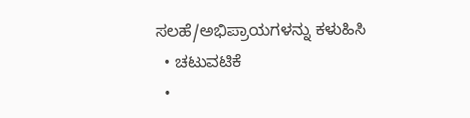ಸಲಹೆ/ಅಭಿಪ್ರಾಯಗಳನ್ನು ಕಳುಹಿಸಿ
  • ಚಟುವಟಿಕೆ
  •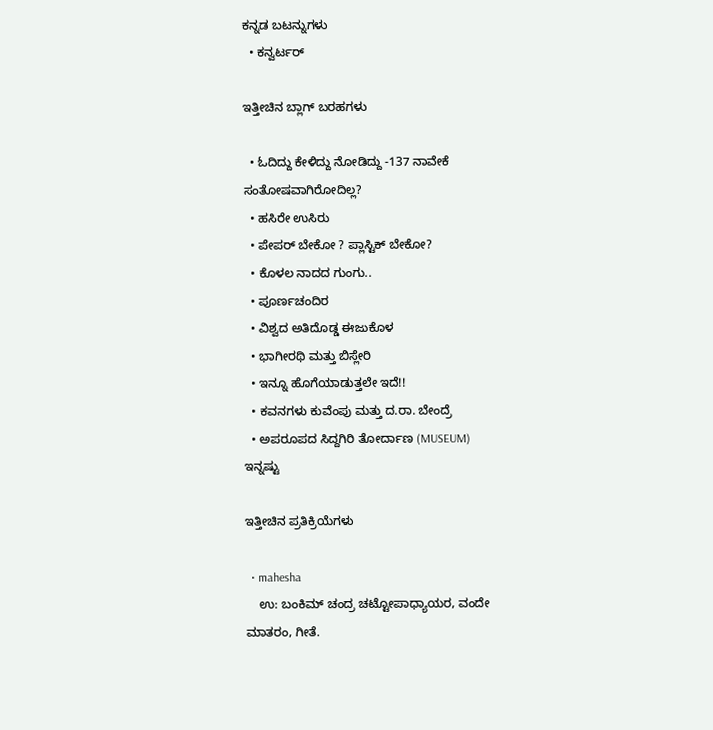ಕನ್ನಡ ಬಟನ್ನುಗಳು
  • ಕನ್ವರ್ಟರ್

ಇತ್ತೀಚಿನ ಬ್ಲಾಗ್ ಬರಹಗಳು

  • ಓದಿದ್ದು ಕೇಳಿದ್ದು ನೋಡಿದ್ದು -137 ನಾವೇಕೆ ಸಂತೋಷವಾಗಿರೋದಿಲ್ಲ?
  • ಹಸಿರೇ ಉಸಿರು
  • ಪೇಪರ್ ಬೇಕೋ ? ಪ್ಲಾಸ್ಟಿಕ್ ಬೇಕೋ?
  • ಕೊಳಲ ನಾದದ ಗುಂಗು..
  • ಪೂರ್ಣಚಂದಿರ
  • ವಿಶ್ವದ ಅತಿದೊಡ್ಡ ಈಜುಕೊಳ
  • ಭಾಗೀರಥಿ ಮತ್ತು ಬಿಸ್ಲೇರಿ
  • ಇನ್ನೂ ಹೊಗೆಯಾಡುತ್ತಲೇ ಇದೆ!!
  • ಕವನಗಳು ಕುವೆಂಪು ಮತ್ತು ದ.ರಾ. ಬೇಂದ್ರೆ
  • ಅಪರೂಪದ ಸಿದ್ದಗಿರಿ ತೋರ್ದಾಣ (MUSEUM)
ಇನ್ನಷ್ಟು

ಇತ್ತೀಚಿನ ಪ್ರತಿಕ್ರಿಯೆಗಳು

  • mahesha
    ಉ: ಬಂಕಿಮ್ ಚಂದ್ರ ಚಟ್ಟೋಪಾಧ್ಯಾಯರ, ವಂದೇ ಮಾತರಂ, ಗೀತೆ.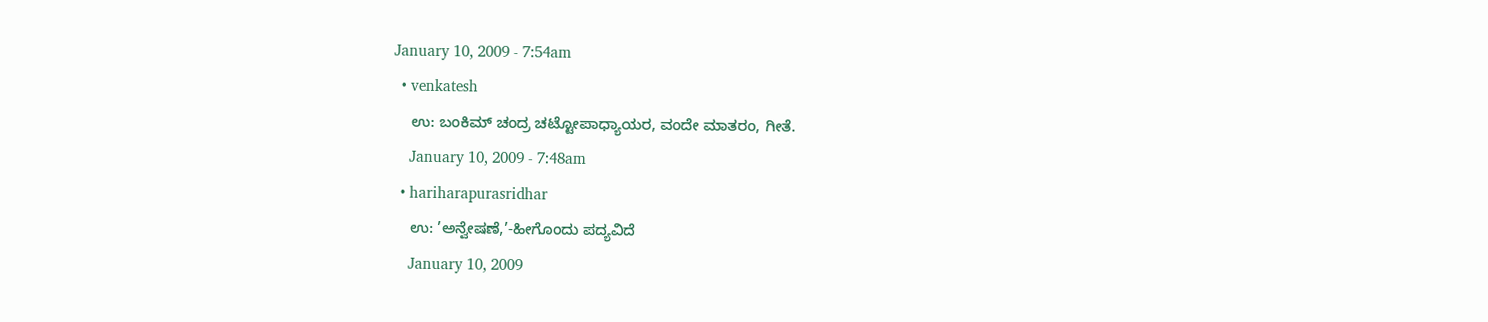January 10, 2009 - 7:54am
  • venkatesh
    ಉ: ಬಂಕಿಮ್ ಚಂದ್ರ ಚಟ್ಟೋಪಾಧ್ಯಾಯರ, ವಂದೇ ಮಾತರಂ, ಗೀತೆ.
    January 10, 2009 - 7:48am
  • hariharapurasridhar
    ಉ: ’ಅನ್ವೇಷಣೆ,’-ಹೀಗೊಂದು ಪದ್ಯವಿದೆ
    January 10, 2009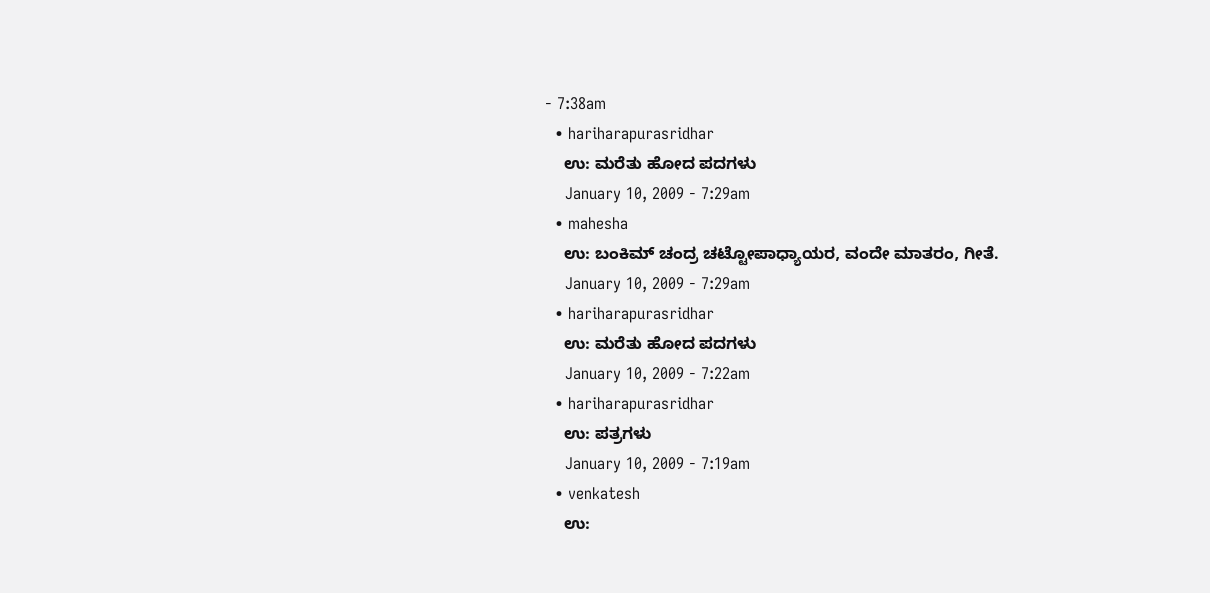- 7:38am
  • hariharapurasridhar
    ಉ: ಮರೆತು ಹೋದ ಪದಗಳು
    January 10, 2009 - 7:29am
  • mahesha
    ಉ: ಬಂಕಿಮ್ ಚಂದ್ರ ಚಟ್ಟೋಪಾಧ್ಯಾಯರ, ವಂದೇ ಮಾತರಂ, ಗೀತೆ.
    January 10, 2009 - 7:29am
  • hariharapurasridhar
    ಉ: ಮರೆತು ಹೋದ ಪದಗಳು
    January 10, 2009 - 7:22am
  • hariharapurasridhar
    ಉ: ಪತ್ರಗಳು
    January 10, 2009 - 7:19am
  • venkatesh
    ಉ: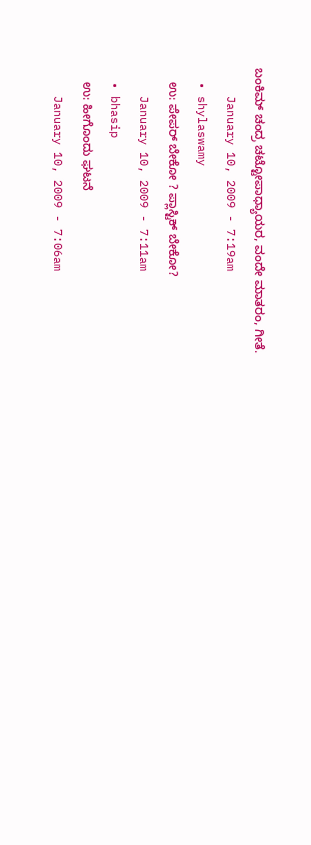ಬಂಕಿಮ್ ಚಂದ್ರ ಚಟ್ಟೋಪಾಧ್ಯಾಯರ, ವಂದೇ ಮಾತರಂ, ಗೀತೆ.
    January 10, 2009 - 7:19am
  • shylaswamy
    ಉ: ಪೇಪರ್ ಬೇಕೋ ? ಪ್ಲಾಸ್ಟಿಕ್ ಬೇಕೋ?
    January 10, 2009 - 7:11am
  • bhasip
    ಉ: ಹೀಗೊಂದು ಘಟನೆ
    January 10, 2009 - 7:06am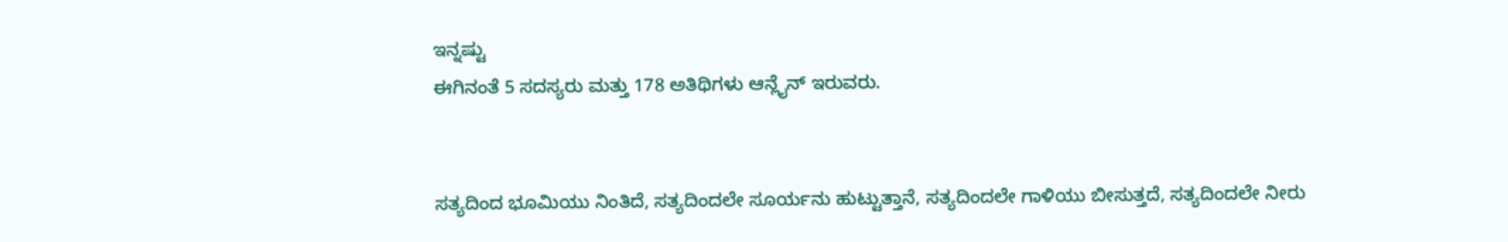ಇನ್ನಷ್ಟು
ಈಗಿನಂತೆ 5 ಸದಸ್ಯರು ಮತ್ತು 178 ಅತಿಥಿಗಳು ಆನ್ಲೈನ್ ಇರುವರು.


ಸತ್ಯದಿಂದ ಭೂಮಿಯು ನಿಂತಿದೆ, ಸತ್ಯದಿಂದಲೇ ಸೂರ್ಯನು ಹುಟ್ಟುತ್ತಾನೆ, ಸತ್ಯದಿಂದಲೇ ಗಾಳಿಯು ಬೀಸುತ್ತದೆ, ಸತ್ಯದಿಂದಲೇ ನೀರು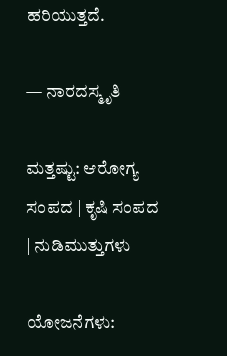ಹರಿಯುತ್ತದೆ.

— ನಾರದಸ್ಮೃತಿ

ಮತ್ತಷ್ಟು: ಆರೋಗ್ಯ ಸಂಪದ | ಕೃಷಿ ಸಂಪದ | ನುಡಿಮುತ್ತುಗಳು

ಯೋಜನೆಗಳು: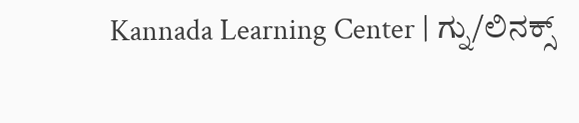Kannada Learning Center | ಗ್ನು/ಲಿನಕ್ಸ್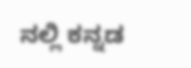ನಲ್ಲಿ ಕನ್ನಡ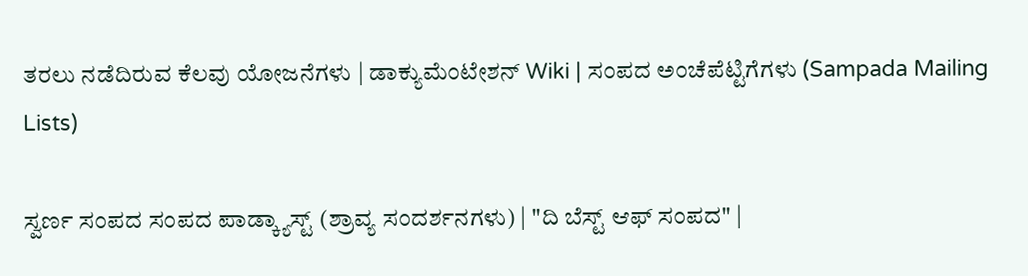ತರಲು ನಡೆದಿರುವ ಕೆಲವು ಯೋಜನೆಗಳು | ಡಾಕ್ಯುಮೆಂಟೇಶನ್ Wiki | ಸಂಪದ ಅಂಚೆಪೆಟ್ಟಿಗೆಗಳು (Sampada Mailing Lists)

ಸ್ವರ್ಣ ಸಂಪದ ಸಂಪದ ಪಾಡ್ಕ್ಯಾಸ್ಟ್ (ಶ್ರಾವ್ಯ ಸಂದರ್ಶನಗಳು) | "ದಿ ಬೆಸ್ಟ್ ಆಫ್ ಸಂಪದ" |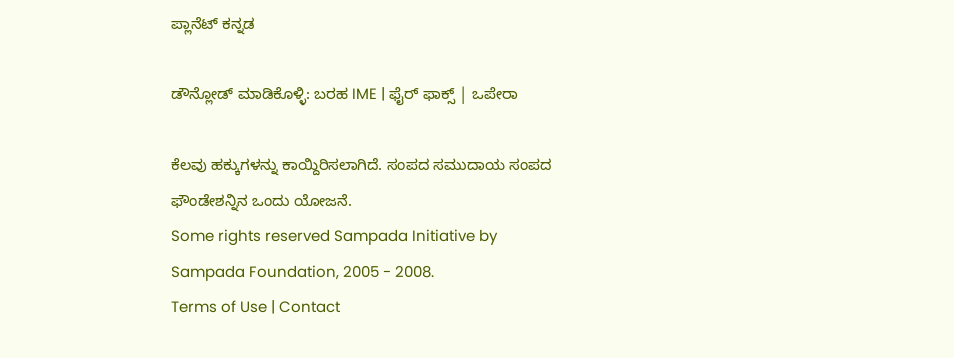ಪ್ಲಾನೆಟ್ ಕನ್ನಡ

ಡೌನ್ಲೋಡ್ ಮಾಡಿಕೊಳ್ಳಿ: ಬರಹ IME | ಫೈರ್ ಫಾಕ್ಸ್ | ಒಪೇರಾ

ಕೆಲವು ಹಕ್ಕುಗಳನ್ನು ಕಾಯ್ದಿರಿಸಲಾಗಿದೆ. ಸಂಪದ ಸಮುದಾಯ ಸಂಪದ ಫೌಂಡೇಶನ್ನಿನ ಒಂದು ಯೋಜನೆ.
Some rights reserved Sampada Initiative by Sampada Foundation, 2005 - 2008.
Terms of Use | Contact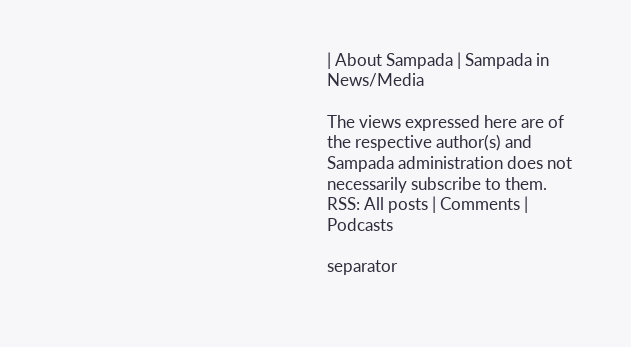| About Sampada | Sampada in News/Media

The views expressed here are of the respective author(s) and Sampada administration does not necessarily subscribe to them.
RSS: All posts | Comments | Podcasts

separator